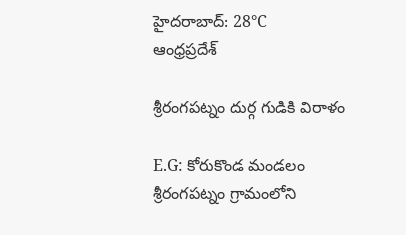హైదరాబాద్: 28°C
ఆంధ్రప్రదేశ్

శ్రీరంగపట్నం దుర్గ గుడికి విరాళం

E.G: కోరుకొండ మండలం శ్రీరంగపట్నం గ్రామంలోని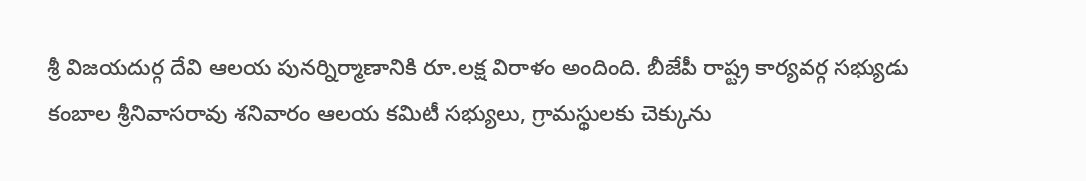శ్రీ విజయదుర్గ దేవి ఆలయ పునర్నిర్మాణానికి రూ.లక్ష విరాళం అందింది. బీజేపీ రాష్ట్ర కార్యవర్గ సభ్యుడు కంబాల శ్రీనివాసరావు శనివారం ఆలయ కమిటీ సభ్యులు, గ్రామస్థులకు చెక్కును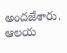అందజేశారు. ఆలయ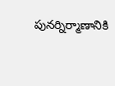పునర్నిర్మాణానికి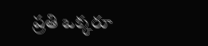ప్రతి ఒక్కరూ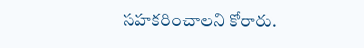సహకరించాలని కోరారు.